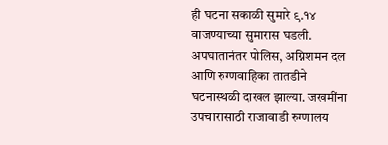ही घटना सकाळी सुमारे ९.१४ वाजण्याच्या सुमारास घडली. अपघातानंतर पोलिस, अग्निशमन दल आणि रुग्णवाहिका तातडीने घटनास्थळी दाखल झाल्या. जखमींना उपचारासाठी राजावाडी रुग्णालय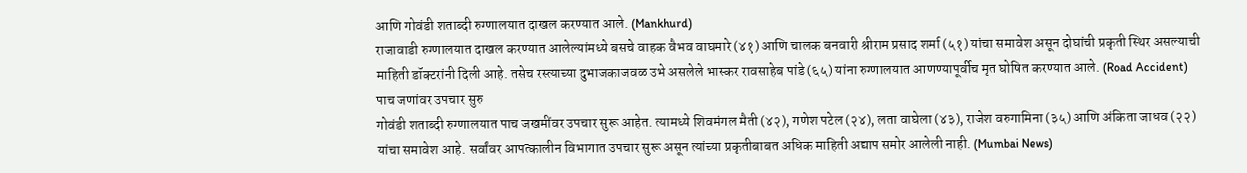आणि गोवंडी शताब्दी रुग्णालयात दाखल करण्यात आले. (Mankhurd)
राजावाडी रुग्णालयात दाखल करण्यात आलेल्यांमध्ये बसचे वाहक वैभव वाघमारे (४१) आणि चालक बनवारी श्रीराम प्रसाद शर्मा (५१) यांचा समावेश असून दोघांची प्रकृती स्थिर असल्याची माहिती डॉक्टरांनी दिली आहे. तसेच रस्त्याच्या दुभाजकाजवळ उभे असलेले भास्कर रावसाहेब पांडे (६५) यांना रुग्णालयात आणण्यापूर्वीच मृत घोषित करण्यात आले. (Road Accident)
पाच जणांवर उपचार सुरु
गोवंडी शताब्दी रुग्णालयात पाच जखमींवर उपचार सुरू आहेत. त्यामध्ये शिवमंगल मैती (४२), गणेश पटेल (२४), लता वाघेला (४३), राजेश वरुगामिना (३५) आणि अंकिता जाधव (२२) यांचा समावेश आहे. सर्वांवर आपत्कालीन विभागात उपचार सुरू असून त्यांच्या प्रकृतीबाबत अधिक माहिती अद्याप समोर आलेली नाही. (Mumbai News)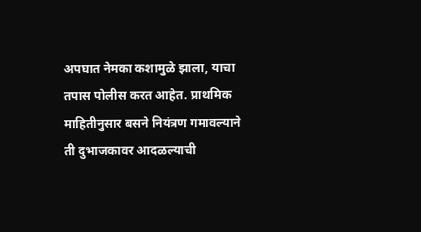अपघात नेमका कशामुळे झाला, याचा तपास पोलीस करत आहेत. प्राथमिक माहितीनुसार बसने नियंत्रण गमावल्याने ती दुभाजकावर आदळल्याची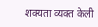शक्यता व्यक्त केली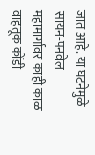जात आहे. या घटनेमुळे सायन-पनवेल महामार्गावर काही काळ वाहतूक कोंडी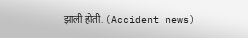झाली होती. (Accident news)